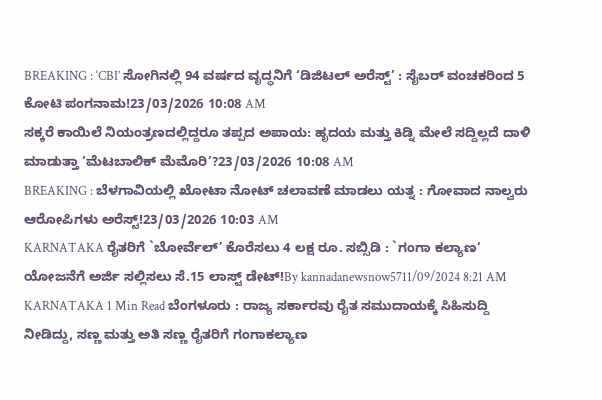BREAKING : ‘CBI’ ಸೋಗಿನಲ್ಲಿ 94 ವರ್ಷದ ವೃದ್ಧನಿಗೆ ‘ಡಿಜಿಟಲ್ ಅರೆಸ್ಟ್’ : ಸೈಬರ್ ವಂಚಕರಿಂದ 5 ಕೋಟಿ ಪಂಗನಾಮ!23/03/2026 10:08 AM
ಸಕ್ಕರೆ ಕಾಯಿಲೆ ನಿಯಂತ್ರಣದಲ್ಲಿದ್ದರೂ ತಪ್ಪದ ಅಪಾಯ: ಹೃದಯ ಮತ್ತು ಕಿಡ್ನಿ ಮೇಲೆ ಸದ್ದಿಲ್ಲದೆ ದಾಳಿ ಮಾಡುತ್ತಾ ‘ಮೆಟಬಾಲಿಕ್ ಮೆಮೊರಿ’?23/03/2026 10:08 AM
BREAKING : ಬೆಳಗಾವಿಯಲ್ಲಿ ಖೋಟಾ ನೋಟ್ ಚಲಾವಣೆ ಮಾಡಲು ಯತ್ನ : ಗೋವಾದ ನಾಲ್ವರು ಆರೋಪಿಗಳು ಅರೆಸ್ಟ್!23/03/2026 10:03 AM
KARNATAKA ರೈತರಿಗೆ `ಬೋರ್ವೆಲ್’ ಕೊರೆಸಲು 4 ಲಕ್ಷ ರೂ. ಸಬ್ಸಿಡಿ : `ಗಂಗಾ ಕಲ್ಯಾಣ’ ಯೋಜನೆಗೆ ಅರ್ಜಿ ಸಲ್ಲಿಸಲು ಸೆ.15 ಲಾಸ್ಟ್ ಡೇಟ್!By kannadanewsnow5711/09/2024 8:21 AM KARNATAKA 1 Min Read ಬೆಂಗಳೂರು : ರಾಜ್ಯ ಸರ್ಕಾರವು ರೈತ ಸಮುದಾಯಕ್ಕೆ ಸಿಹಿಸುದ್ದಿ ನೀಡಿದ್ದು, ಸಣ್ಣ ಮತ್ತು ಅತಿ ಸಣ್ಣ ರೈತರಿಗೆ ಗಂಗಾಕಲ್ಯಾಣ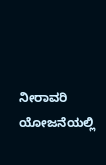ನೀರಾವರಿ ಯೋಜನೆಯಲ್ಲಿ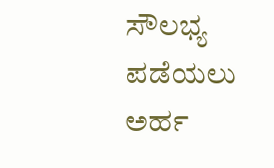ಸೌಲಭ್ಯ ಪಡೆಯಲು ಅರ್ಹ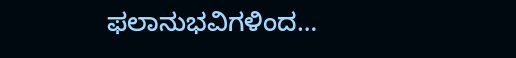ಫಲಾನುಭವಿಗಳಿಂದ…